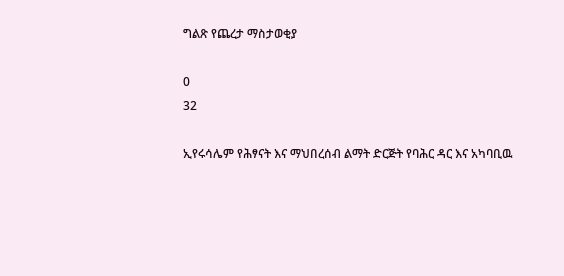ግልጽ የጨረታ ማስታወቂያ

0
32

ኢየሩሳሌም የሕፃናት እና ማህበረሰብ ልማት ድርጅት የባሕር ዳር እና አካባቢዉ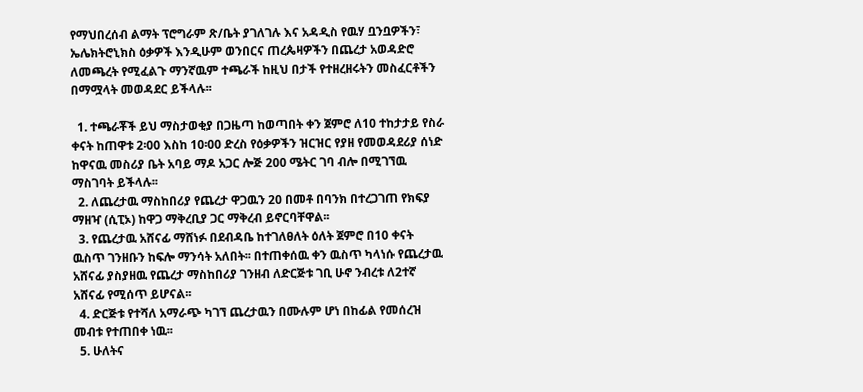የማህበረሰብ ልማት ፕሮግራም ጽ/ቤት ያገለገሉ እና አዳዲስ የዉሃ ቧንቧዎችን፣ ኤሌክትሮኒክስ ዕቃዎች እንዲሁም ወንበርና ጠረጴዛዎችን በጨረታ አወዳድሮ ለመጫረት የሚፈልጉ ማንኛዉም ተጫራች ከዚህ በታች የተዘረዘሩትን መስፈርቶችን በማሟላት መወዳደር ይችላሉ፡፡

  1. ተጫራቾች ይህ ማስታወቂያ በጋዜጣ ከወጣበት ቀን ጀምሮ ለ10 ተከታታይ የስራ ቀናት ከጠዋቱ 2፡00 እስከ 10፡00 ድረስ የዕቃዎችን ዝርዝር የያዘ የመወዳደሪያ ሰነድ ከዋናዉ መስሪያ ቤት አባይ ማዶ አጋር ሎጅ 200 ሜትር ገባ ብሎ በሚገኘዉ ማስገባት ይችላሉ፡፡
  2. ለጨረታዉ ማስከበሪያ የጨረታ ዋጋዉን 20 በመቶ በባንክ በተረጋገጠ የክፍያ ማዘዣ (ሲፒኦ) ከዋጋ ማቅረቢያ ጋር ማቅረብ ይኖርባቸዋል፡፡
  3. የጨረታዉ አሸናፊ ማሸነፉ በደብዳቤ ከተገለፀለት ዕለት ጀምሮ በ10 ቀናት ዉስጥ ገንዘቡን ከፍሎ ማንሳት አለበት፡፡ በተጠቀሰዉ ቀን ዉስጥ ካላነሱ የጨረታዉ አሸናፊ ያስያዘዉ የጨረታ ማስከበሪያ ገንዘብ ለድርጅቱ ገቢ ሁኖ ንብረቱ ለ2ተኛ አሸናፊ የሚሰጥ ይሆናል፡፡
  4. ድርጅቱ የተሻለ አማራጭ ካገኘ ጨረታዉን በሙሉም ሆነ በከፊል የመሰረዝ መብቱ የተጠበቀ ነዉ፡፡
  5. ሁለትና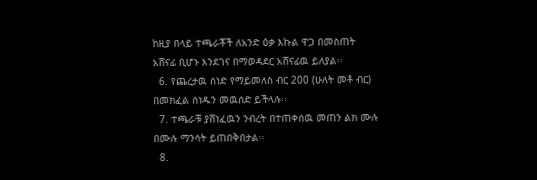ከዚያ በላይ ተጫራቾች ለአንድ ዕቃ እኩል ዋጋ በመስጠት አሸናፊ ቢሆኑ እንደገና በማወዳደር አሸናፊዉ ይለያል፡፡
  6. የጨረታዉ ሰነድ የማይመለስ ብር 200 (ሁለት መቶ ብር) በመክፈል ሰነዱን መዉሰድ ይችላሉ፡፡
  7. ተጫራቹ ያሸነፈዉን ንብረት በተጠቀሰዉ መጠን ልክ ሙሉ በሙሉ ማንሳት ይጠበቅበታል፡፡
  8.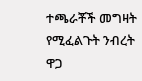ተጫራቾች መግዛት የሚፈልጉት ንብረት ዋጋ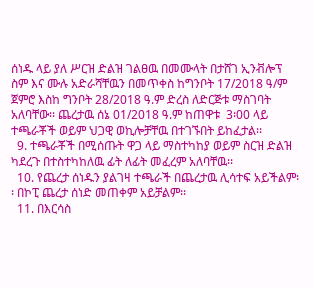ሰነዱ ላይ ያለ ሥርዝ ድልዝ ገልፀዉ በመሙላት በታሸገ ኢንቭሎፕ ስም እና ሙሉ አድራሻቸዉን በመጥቀስ ከግንቦት 17/2018 ዓ/ም ጀምሮ እስከ ግንቦት 28/2018 ዓ.ም ድረስ ለድርጅቱ ማስገባት አለባቸው፡፡ ጨረታዉ ሰኔ 01/2018 ዓ.ም ከጠዋቱ  3፡00 ላይ ተጫራቾች ወይም ህጋዊ ወኪሎቻቸዉ በተገኙበት ይከፈታል፡፡
  9. ተጫራቾች በሚሰጡት ዋጋ ላይ ማስተካከያ ወይም ስርዝ ድልዝ ካደረጉ በተስተካከለዉ ፊት ለፊት መፈረም አለባቸዉ፡፡
  10. የጨረታ ሰነዱን ያልገዛ ተጫራች በጨረታዉ ሊሳተፍ አይችልም፡፡ በኮፒ ጨረታ ሰነድ መጠቀም አይቻልም፡፡
  11. በእርሳስ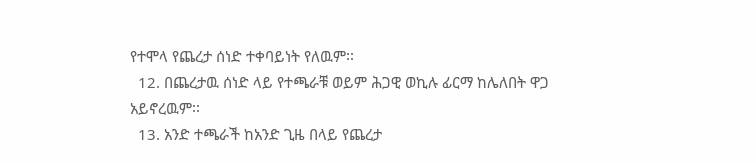የተሞላ የጨረታ ሰነድ ተቀባይነት የለዉም፡፡
  12. በጨረታዉ ሰነድ ላይ የተጫራቹ ወይም ሕጋዊ ወኪሉ ፊርማ ከሌለበት ዋጋ አይኖረዉም፡፡
  13. አንድ ተጫራች ከአንድ ጊዜ በላይ የጨረታ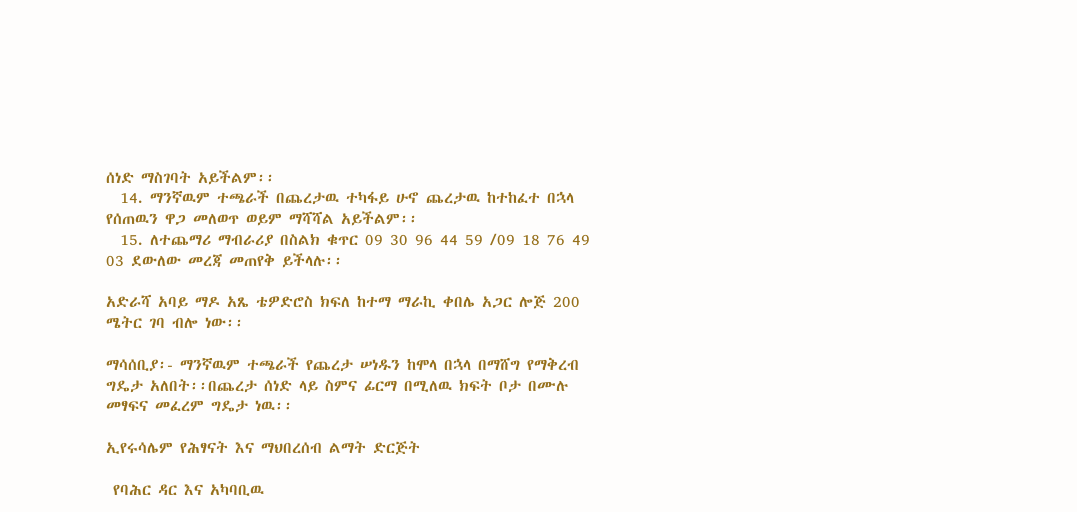ሰነድ ማስገባት አይችልም፡፡
  14. ማንኛዉም ተጫራች በጨረታዉ ተካፋይ ሁኖ ጨረታዉ ከተከፈተ በኋላ የሰጠዉን ዋጋ መለወጥ ወይም ማሻሻል አይችልም፡፡
  15. ለተጨማሪ ማብራሪያ በስልክ ቁጥር 09 30 96 44 59 /09 18 76 49 03 ደውለው መረጃ መጠየቅ ይችላሉ፡፡

አድራሻ አባይ ማዶ አጼ ቴዎድሮስ ክፍለ ከተማ ማራኪ ቀበሌ አጋር ሎጅ 200 ሜትር ገባ ብሎ ነው፡፡

ማሳሰቢያ፡- ማንኛዉም ተጫራች የጨረታ ሠነዱን ከሞላ በኋላ በማሸግ የማቅረብ ግዴታ አለበት፡፡በጨረታ ሰነድ ላይ ስምና ፊርማ በሚለዉ ክፍት ቦታ በሙሉ መፃፍና መፈረም ግዴታ ነዉ፡፡

ኢየሩሳሌም የሕፃናት እና ማህበረሰብ ልማት ድርጅት

 የባሕር ዳር እና አካባቢዉ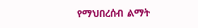የማህበረሰብ ልማት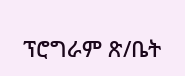ፕሮግራም ጽ/ቤት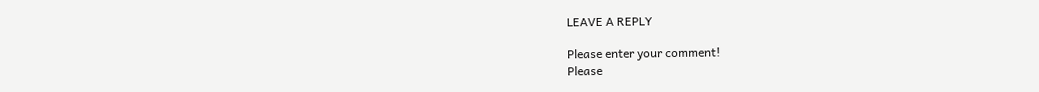LEAVE A REPLY

Please enter your comment!
Please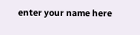enter your name here